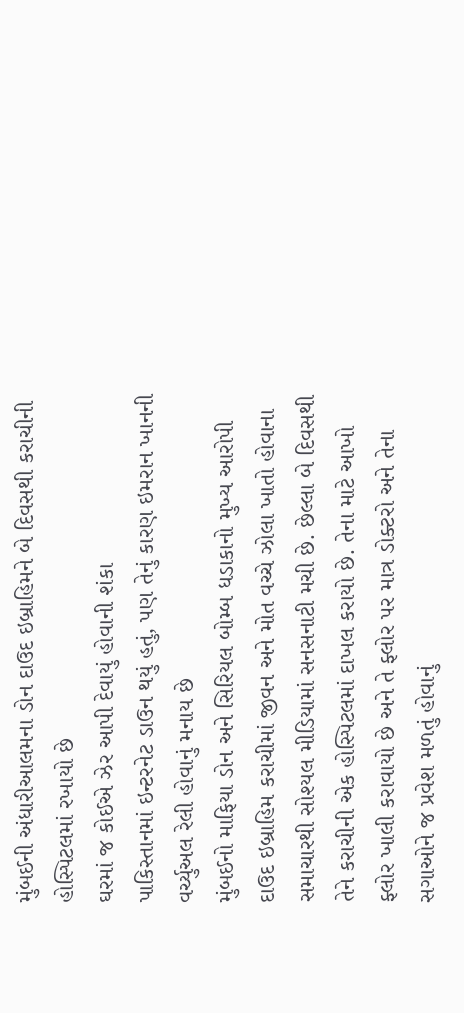મુંબઈની અંધારીઆલમના ડોન દાઉદ ઇબ્રાહિમને બે દિવસથી કરાચીની હોસ્પિટલમાં રખાયો છે
ઘરમાં જ કોઈએ ઝેર આપી દેવાયું હોવાની શંકા
પાકિસ્તાનમાં ઇન્ટરનેટ ડાઉન થયું હતું, પણ તેનું કારણ ઇમરાન ખાનની વર્ચ્યુઅલ રેલી હોવાનું મનાય છે
મુંબઈનો માફિયા ડોન અને સિરિયલ બોમ્બ ધડાકાનો મુખ્ય આરોપી દાઉદ ઇબ્રાહિમ કરાચીમાં જીવન અને મોત વચ્ચે ઝોલા ખાતો હોવાના સમાચારથી સોશ્યલ મીડિયામાં સનસનાટી મચી છે. છેલ્લા બે દિવસથી તેને કરાચીની એક હોસ્પિટલમાં દાખલ કરાયો છે. તેના માટે આખો ફ્લોર ખાલી કરાવાયો છે અને તે ફ્લોર પર માત્ર ડોક્ટરો અને તેના સગાઓને જ પ્રવેશ મળતું હોવાનું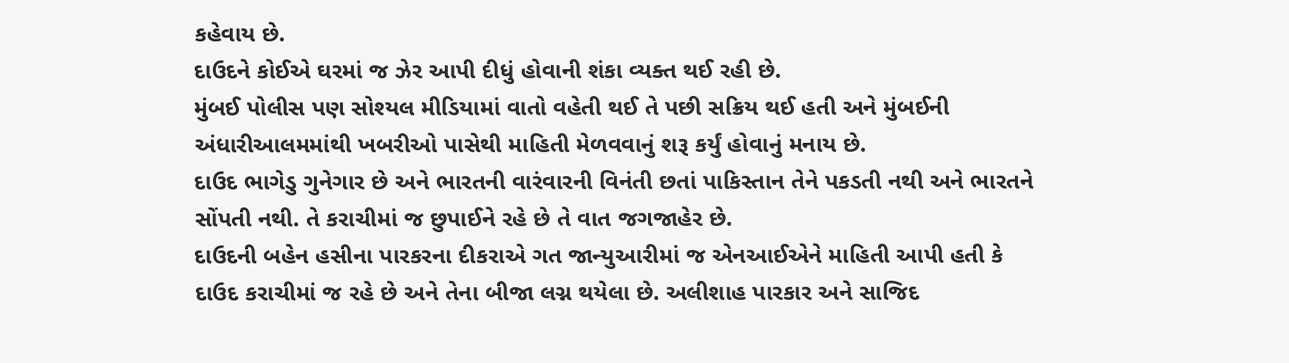કહેવાય છે.
દાઉદને કોઈએ ઘરમાં જ ઝેર આપી દીધું હોવાની શંકા વ્યક્ત થઈ રહી છે.
મુંબઈ પોલીસ પણ સોશ્યલ મીડિયામાં વાતો વહેતી થઈ તે પછી સક્રિય થઈ હતી અને મુંબઈની અંધારીઆલમમાંથી ખબરીઓ પાસેથી માહિતી મેળવવાનું શરૂ કર્યું હોવાનું મનાય છે.
દાઉદ ભાગેડુ ગુનેગાર છે અને ભારતની વારંવારની વિનંતી છતાં પાકિસ્તાન તેને પકડતી નથી અને ભારતને સોંપતી નથી. તે કરાચીમાં જ છુપાઈને રહે છે તે વાત જગજાહેર છે.
દાઉદની બહેન હસીના પારકરના દીકરાએ ગત જાન્યુઆરીમાં જ એનઆઈએને માહિતી આપી હતી કે દાઉદ કરાચીમાં જ રહે છે અને તેના બીજા લગ્ન થયેલા છે. અલીશાહ પારકાર અને સાજિદ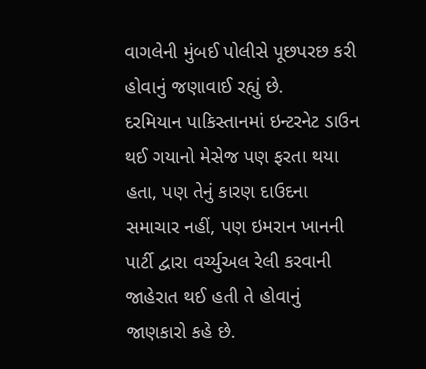વાગલેની મુંબઈ પોલીસે પૂછપરછ કરી હોવાનું જણાવાઈ રહ્યું છે.
દરમિયાન પાકિસ્તાનમાં ઇન્ટરનેટ ડાઉન થઈ ગયાનો મેસેજ પણ ફરતા થયા હતા, પણ તેનું કારણ દાઉદના સમાચાર નહીં, પણ ઇમરાન ખાનની પાર્ટી દ્વારા વર્ચ્યુઅલ રેલી કરવાની જાહેરાત થઈ હતી તે હોવાનું જાણકારો કહે છે.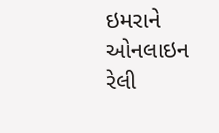ઇમરાને ઓનલાઇન રેલી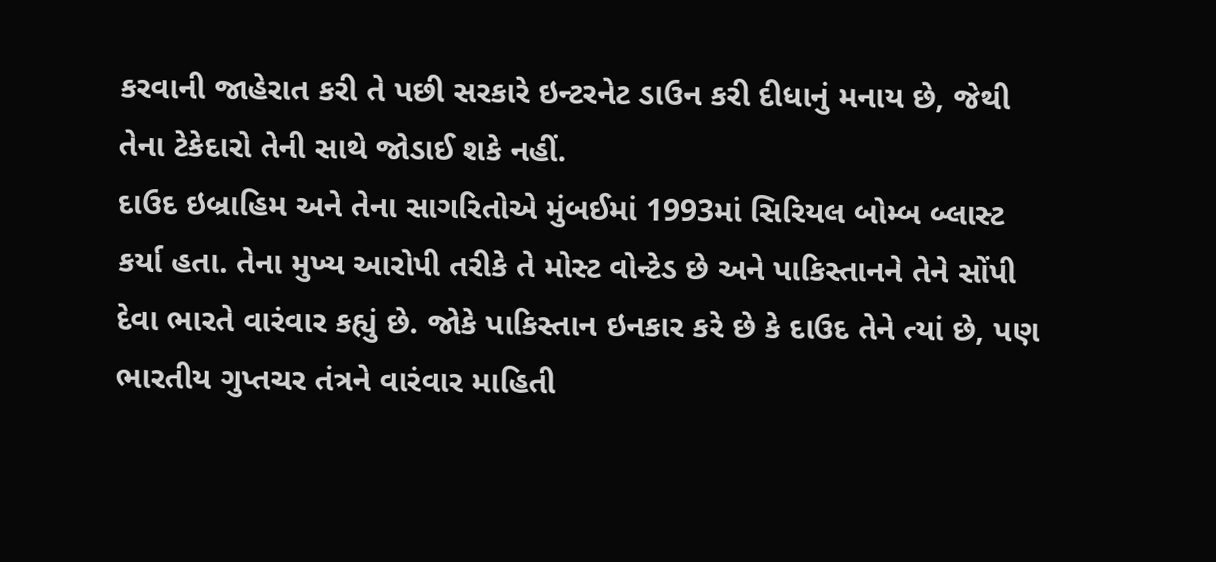કરવાની જાહેરાત કરી તે પછી સરકારે ઇન્ટરનેટ ડાઉન કરી દીધાનું મનાય છે, જેથી તેના ટેકેદારો તેની સાથે જોડાઈ શકે નહીં.
દાઉદ ઇબ્રાહિમ અને તેના સાગરિતોએ મુંબઈમાં 1993માં સિરિયલ બોમ્બ બ્લાસ્ટ કર્યા હતા. તેના મુખ્ય આરોપી તરીકે તે મોસ્ટ વોન્ટેડ છે અને પાકિસ્તાનને તેને સોંપી દેવા ભારતે વારંવાર કહ્યું છે. જોકે પાકિસ્તાન ઇનકાર કરે છે કે દાઉદ તેને ત્યાં છે, પણ ભારતીય ગુપ્તચર તંત્રને વારંવાર માહિતી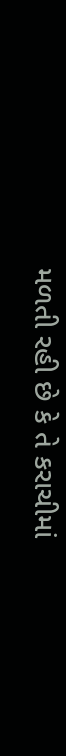મળતી રહી છે કે તે કરાચીમાં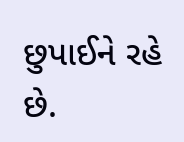છુપાઈને રહે છે.